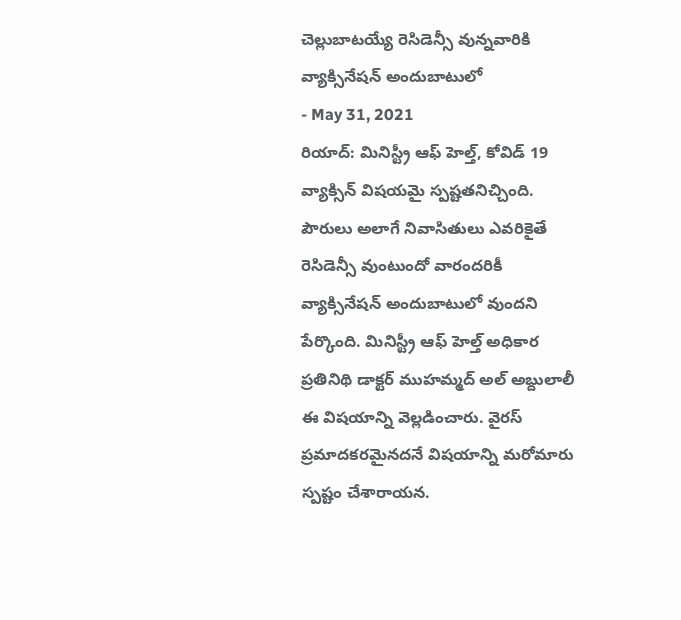చెల్లుబాటయ్యే రెసిడెన్సీ వున్నవారికి వ్యాక్సినేషన్ అందుబాటులో
- May 31, 2021
రియాద్: మినిస్ట్రీ ఆఫ్ హెల్త్, కోవిడ్ 19 వ్యాక్సిన్ విషయమై స్పష్టతనిచ్చింది. పౌరులు అలాగే నివాసితులు ఎవరికైతే రెసిడెన్సీ వుంటుందో వారందరికీ వ్యాక్సినేషన్ అందుబాటులో వుందని పేర్కొంది. మినిస్ట్రీ ఆఫ్ హెల్త్ అధికార ప్రతినిథి డాక్టర్ ముహమ్మద్ అల్ అబ్దులాలీ ఈ విషయాన్ని వెల్లడించారు. వైరస్ ప్రమాదకరమైనదనే విషయాన్ని మరోమారు స్పష్టం చేశారాయన.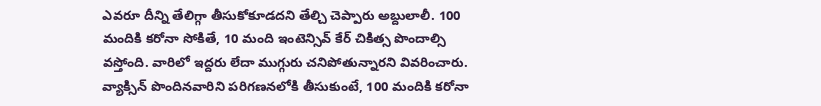ఎవరూ దీన్ని తేలిగ్గా తీసుకోకూడదని తేల్చి చెప్పారు అబ్దులాలీ. 100 మందికి కరోనా సోకితే, 10 మంది ఇంటెన్సివ్ కేర్ చికిత్స పొందాల్సి వస్తోంది. వారిలో ఇద్దరు లేదా ముగ్గురు చనిపోతున్నారని వివరించారు. వ్యాక్సిన్ పొందినవారిని పరిగణనలోకి తీసుకుంటే, 100 మందికి కరోనా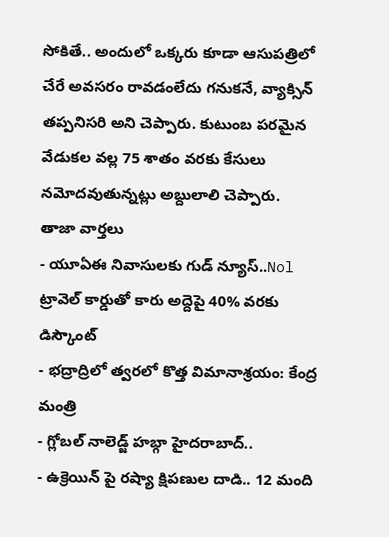సోకితే.. అందులో ఒక్కరు కూడా ఆసుపత్రిలో చేరే అవసరం రావడంలేదు గనుకనే, వ్యాక్సిన్ తప్పనిసరి అని చెప్పారు. కుటుంబ పరమైన వేడుకల వల్ల 75 శాతం వరకు కేసులు నమోదవుతున్నట్లు అబ్దులాలి చెప్పారు.
తాజా వార్తలు
- యూఏఈ నివాసులకు గుడ్ న్యూస్..Nol ట్రావెల్ కార్డుతో కారు అద్దెపై 40% వరకు డిస్కౌంట్
- భద్రాద్రిలో త్వరలో కొత్త విమానాశ్రయం: కేంద్ర మంత్రి
- గ్లోబల్ నాలెడ్జ్ హబ్గా హైదరాబాద్..
- ఉక్రెయిన్ పై రష్యా క్షిపణుల దాడి.. 12 మంది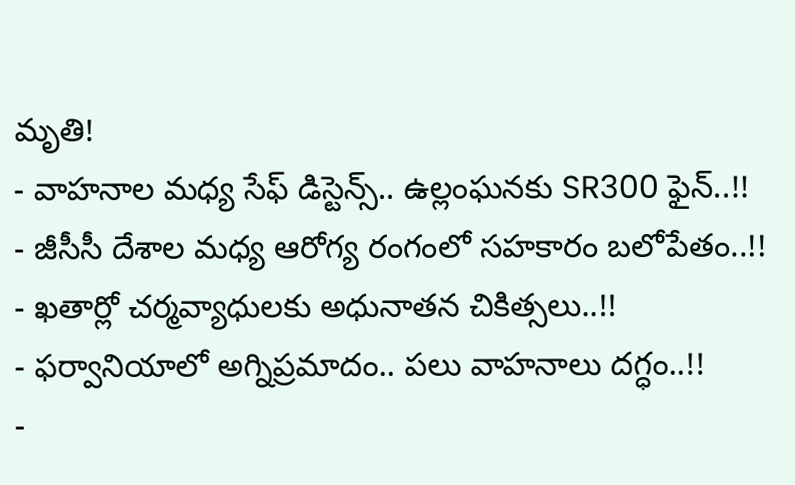మృతి!
- వాహనాల మధ్య సేఫ్ డిస్టెన్స్.. ఉల్లంఘనకు SR300 ఫైన్..!!
- జీసీసీ దేశాల మధ్య ఆరోగ్య రంగంలో సహకారం బలోపేతం..!!
- ఖతార్లో చర్మవ్యాధులకు అధునాతన చికిత్సలు..!!
- ఫర్వానియాలో అగ్నిప్రమాదం.. పలు వాహనాలు దగ్ధం..!!
-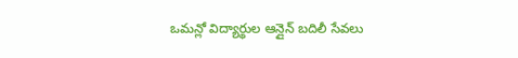ఒమన్లో విద్యార్థుల ఆన్లైన్ బదిలీ సేవలు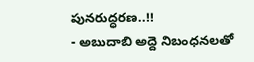పునరుద్ధరణ..!!
- అబుదాబి అద్దె నిబంధనలతో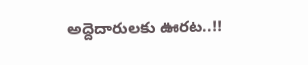అద్దెదారులకు ఊరట..!!